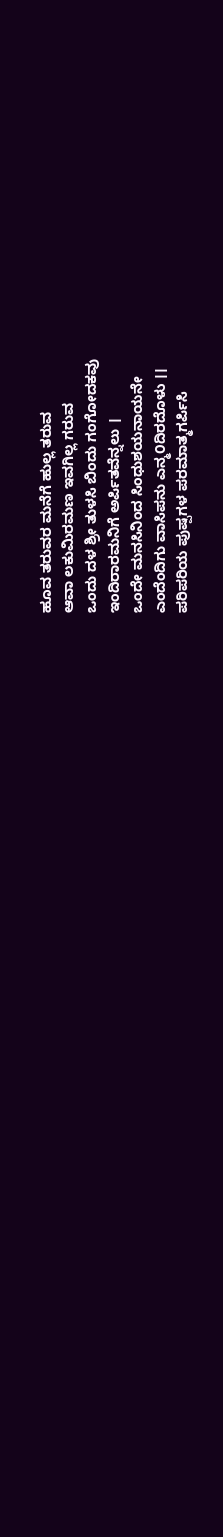ಹೂವ ತರುವರ ಮನೆಗೆ ಹುಲ್ಲ ತರುವ
ಆವಾ ಲಕುಮಿರಮಣ ಇವಗಿಲ್ಲ ಗರುವ
ಒಂದು ದಳ ಶ್ರೀ ತುಳಸಿ ಬಿಂದು ಗಂಗೋದಕವು
ಇಂದಿರಾರಮನಿಗೆ ಅರ್ಪಿತವೆನ್ನಲು ।
ಒಂದೇ ಮನಸಿನಿಂದ ಸಿಂಧುಶಯನಾಯನೇ
ಎಂದೆಂದಿಗು ವಾಸಿಪನು ಎನ್ಮ೦ದಿರದೊಳು ।।
ಪರಿಪರಿಯ ಪುಷ್ಪಗಳ ಪರಮಾತ್ಮಗರ್ಪಿಸಿ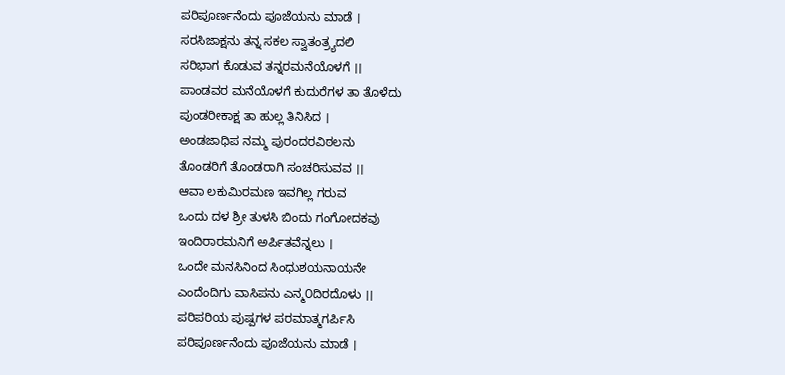ಪರಿಪೂರ್ಣನೆಂದು ಪೂಜೆಯನು ಮಾಡೆ ।
ಸರಸಿಜಾಕ್ಷನು ತನ್ನ ಸಕಲ ಸ್ವಾತಂತ್ರ್ಯದಲಿ
ಸರಿಭಾಗ ಕೊಡುವ ತನ್ನರಮನೆಯೊಳಗೆ ।।
ಪಾಂಡವರ ಮನೆಯೊಳಗೆ ಕುದುರೆಗಳ ತಾ ತೊಳೆದು
ಪುಂಡರೀಕಾಕ್ಷ ತಾ ಹುಲ್ಲ ತಿನಿಸಿದ ।
ಅಂಡಜಾಧಿಪ ನಮ್ಮ ಪುರಂದರವಿಠಲನು
ತೊಂಡರಿಗೆ ತೊಂಡರಾಗಿ ಸಂಚರಿಸುವವ ।।
ಆವಾ ಲಕುಮಿರಮಣ ಇವಗಿಲ್ಲ ಗರುವ
ಒಂದು ದಳ ಶ್ರೀ ತುಳಸಿ ಬಿಂದು ಗಂಗೋದಕವು
ಇಂದಿರಾರಮನಿಗೆ ಅರ್ಪಿತವೆನ್ನಲು ।
ಒಂದೇ ಮನಸಿನಿಂದ ಸಿಂಧುಶಯನಾಯನೇ
ಎಂದೆಂದಿಗು ವಾಸಿಪನು ಎನ್ಮ೦ದಿರದೊಳು ।।
ಪರಿಪರಿಯ ಪುಷ್ಪಗಳ ಪರಮಾತ್ಮಗರ್ಪಿಸಿ
ಪರಿಪೂರ್ಣನೆಂದು ಪೂಜೆಯನು ಮಾಡೆ ।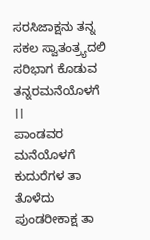ಸರಸಿಜಾಕ್ಷನು ತನ್ನ ಸಕಲ ಸ್ವಾತಂತ್ರ್ಯದಲಿ
ಸರಿಭಾಗ ಕೊಡುವ ತನ್ನರಮನೆಯೊಳಗೆ ।।
ಪಾಂಡವರ ಮನೆಯೊಳಗೆ ಕುದುರೆಗಳ ತಾ ತೊಳೆದು
ಪುಂಡರೀಕಾಕ್ಷ ತಾ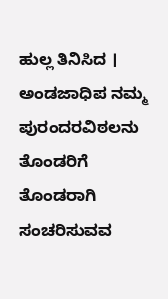ಹುಲ್ಲ ತಿನಿಸಿದ ।
ಅಂಡಜಾಧಿಪ ನಮ್ಮ ಪುರಂದರವಿಠಲನು
ತೊಂಡರಿಗೆ ತೊಂಡರಾಗಿ ಸಂಚರಿಸುವವ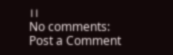।।
No comments:
Post a Comment